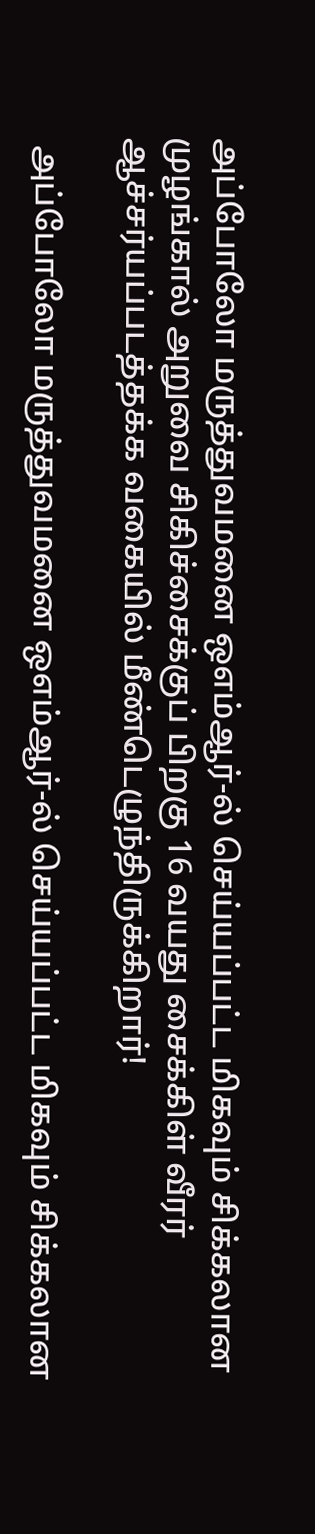அப்போலோ மருத்துவமனை ஒஎம்ஆர்-ல் செய்யப்பட்ட மிகவும் சிக்கலான முழங்கால் அறுவை சிகிச்சைக்குப் பிறகு 16 வயது சைக்கிள் வீரர் ஆச்சர்யப்படத்தக்க வகையில் மீண்டெழுந்திருக்கிறார்!

 அப்போலோ மருத்துவமனை ஒஎம்ஆர்-ல் செய்யப்பட்ட மிகவும் சிக்கலான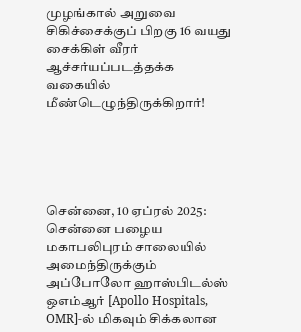முழங்கால் அறுவை சிகிச்சைக்குப் பிறகு 16 வயது சைக்கிள் வீரர் ஆச்சர்யப்படத்தக்க வகையில் மீண்டெழுந்திருக்கிறார்!





சென்னை, 10 ஏப்ரல் 2025: சென்னை பழைய மகாபலிபுரம் சாலையில் அமைந்திருக்கும் அப்போலோ ஹாஸ்பிடல்ஸ் ஒஎம்ஆர் [Apollo Hospitals, OMR]-ல் மிகவும் சிக்கலான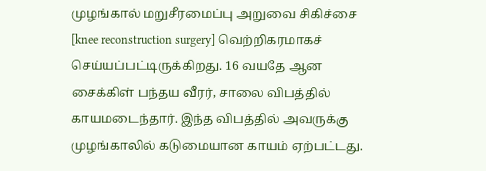முழங்கால் மறுசீரமைப்பு அறுவை சிகிச்சை [knee reconstruction surgery] வெற்றிகரமாகச் செய்யப்பட்டிருக்கிறது. 16 வயதே ஆன சைக்கிள் பந்தய வீரர், சாலை விபத்தில் காயமடைந்தார். இந்த விபத்தில் அவருக்கு முழங்காலில் கடுமையான காயம் ஏற்பட்டது.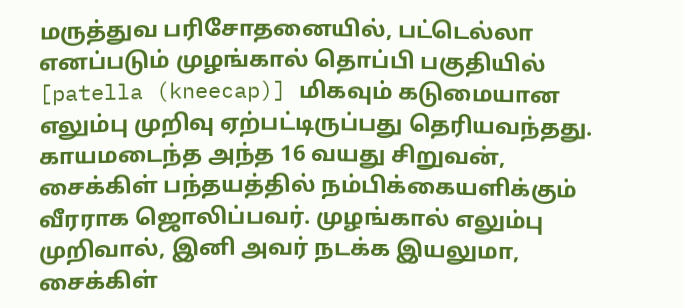மருத்துவ பரிசோதனையில், பட்டெல்லா எனப்படும் முழங்கால் தொப்பி பகுதியில் [patella (kneecap)] மிகவும் கடுமையான எலும்பு முறிவு ஏற்பட்டிருப்பது தெரியவந்தது. காயமடைந்த அந்த 16 வயது சிறுவன், சைக்கிள் பந்தயத்தில் நம்பிக்கையளிக்கும் வீரராக ஜொலிப்பவர். முழங்கால் எலும்பு முறிவால், இனி அவர் நடக்க இயலுமா, சைக்கிள்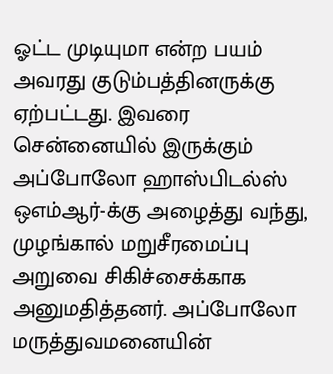ஓட்ட முடியுமா என்ற பயம் அவரது குடும்பத்தினருக்கு ஏற்பட்டது. இவரை சென்னையில் இருக்கும் அப்போலோ ஹாஸ்பிடல்ஸ் ஒஎம்ஆர்-க்கு அழைத்து வந்து, முழங்கால் மறுசீரமைப்பு அறுவை சிகிச்சைக்காக அனுமதித்தனர். அப்போலோ மருத்துவமனையின்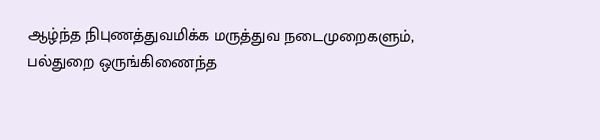ஆழ்ந்த நிபுணத்துவமிக்க மருத்துவ நடைமுறைகளும், பல்துறை ஒருங்கிணைந்த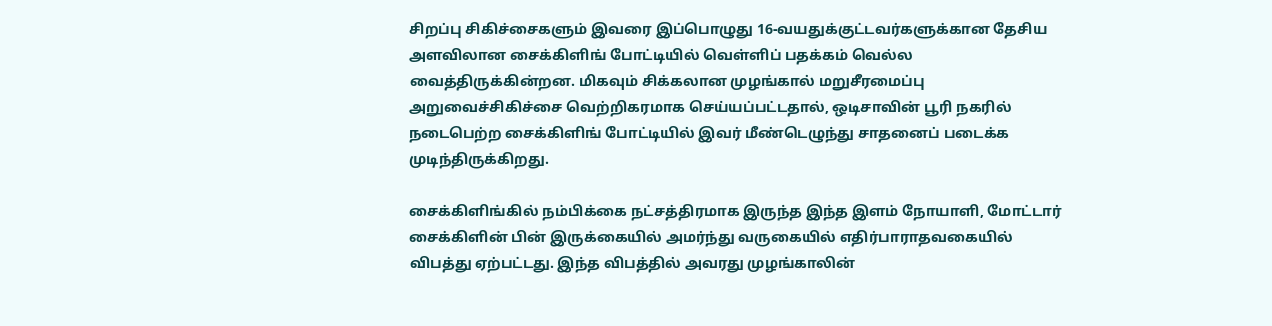சிறப்பு சிகிச்சைகளும் இவரை இப்பொழுது 16-வயதுக்குட்டவர்களுக்கான தேசிய அளவிலான சைக்கிளிங் போட்டியில் வெள்ளிப் பதக்கம் வெல்ல வைத்திருக்கின்றன. மிகவும் சிக்கலான முழங்கால் மறுசீரமைப்பு அறுவைச்சிகிச்சை வெற்றிகரமாக செய்யப்பட்டதால், ஒடிசாவின் பூரி நகரில் நடைபெற்ற சைக்கிளிங் போட்டியில் இவர் மீண்டெழுந்து சாதனைப் படைக்க முடிந்திருக்கிறது.

சைக்கிளிங்கில் நம்பிக்கை நட்சத்திரமாக இருந்த இந்த இளம் நோயாளி, மோட்டார் சைக்கிளின் பின் இருக்கையில் அமர்ந்து வருகையில் எதிர்பாராதவகையில் விபத்து ஏற்பட்டது. இந்த விபத்தில் அவரது முழங்காலின்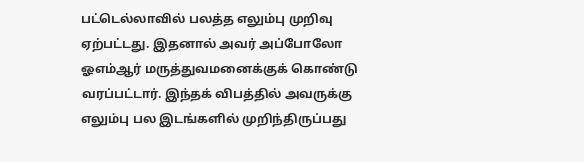பட்டெல்லாவில் பலத்த எலும்பு முறிவு ஏற்பட்டது. இதனால் அவர் அப்போலோ ஓஎம்ஆர் மருத்துவமனைக்குக் கொண்டு வரப்பட்டார். இந்தக் விபத்தில் அவருக்கு எலும்பு பல இடங்களில் முறிந்திருப்பது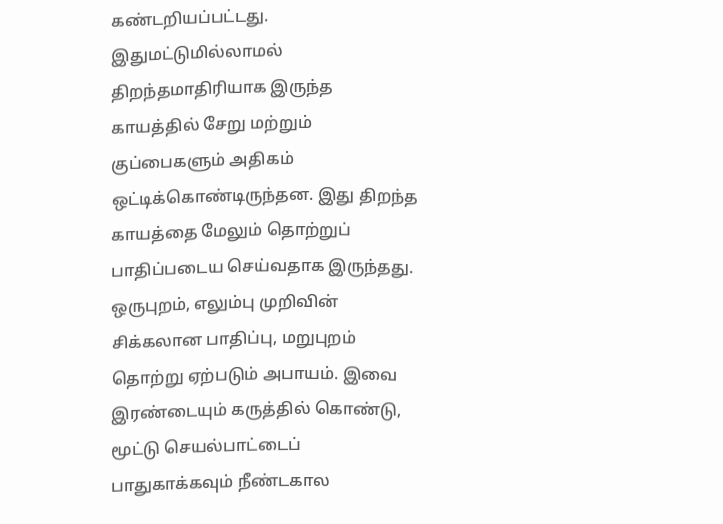கண்டறியப்பட்டது. இதுமட்டுமில்லாமல் திறந்தமாதிரியாக இருந்த காயத்தில் சேறு மற்றும் குப்பைகளும் அதிகம் ஒட்டிக்கொண்டிருந்தன. இது திறந்த காயத்தை மேலும் தொற்றுப் பாதிப்படைய செய்வதாக இருந்தது. ஒருபுறம், எலும்பு முறிவின் சிக்கலான பாதிப்பு, மறுபுறம் தொற்று ஏற்படும் அபாயம். இவை இரண்டையும் கருத்தில் கொண்டு, மூட்டு செயல்பாட்டைப் பாதுகாக்கவும் நீண்டகால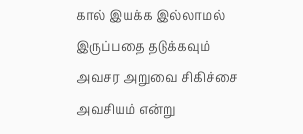கால் இயக்க இல்லாமல் இருப்பதை தடுக்கவும் அவசர அறுவை சிகிச்சை அவசியம் என்று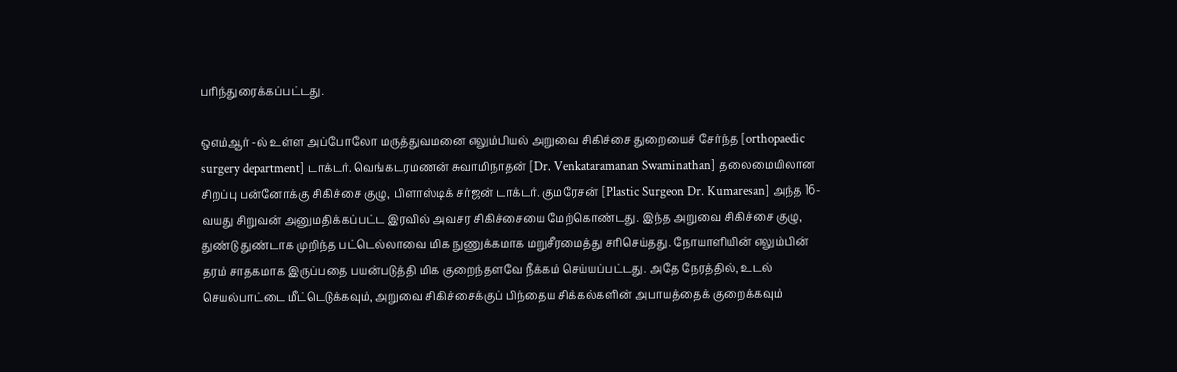பரிந்துரைக்கப்பட்டது.

ஒஎம்ஆர் -ல் உள்ள அப்போலோ மருத்துவமனை எலும்பியல் அறுவை சிகிச்சை துறையைச் சேர்ந்த [orthopaedic surgery department] டாக்டர். வெங்கடரமணன் சுவாமிநாதன் [Dr. Venkataramanan Swaminathan] தலைமையிலான சிறப்பு பன்னோக்கு சிகிச்சை குழு, பிளாஸ்டிக் சர்ஜன் டாக்டர். குமரேசன் [Plastic Surgeon Dr. Kumaresan] அந்த 16-வயது சிறுவன் அனுமதிக்கப்பட்ட இரவில் அவசர சிகிச்சையை மேற்கொண்டது. இந்த அறுவை சிகிச்சை குழு, துண்டு துண்டாக முறிந்த பட்டெல்லாவை மிக நுணுக்கமாக மறுசீரமைத்து சரிசெய்தது. நோயாளியின் எலும்பின் தரம் சாதகமாக இருப்பதை பயன்படுத்தி மிக குறைந்தளவே நீக்கம் செய்யப்பட்டது. அதே நேரத்தில், உடல் செயல்பாட்டை மீட்டெடுக்கவும், அறுவை சிகிச்சைக்குப் பிந்தைய சிக்கல்களின் அபாயத்தைக் குறைக்கவும்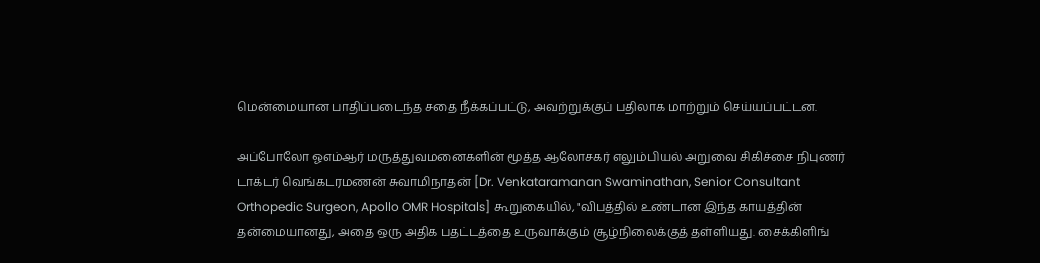மென்மையான பாதிப்படைந்த சதை நீக்கப்பட்டு, அவற்றுக்குப் பதிலாக மாற்றும் செய்யப்பட்டன.

அப்போலோ ஓஎம்ஆர் மருத்துவமனைகளின் மூத்த ஆலோசகர் எலும்பியல் அறுவை சிகிச்சை நிபுணர் டாக்டர் வெங்கடரமணன் சுவாமிநாதன் [Dr. Venkataramanan Swaminathan, Senior Consultant Orthopedic Surgeon, Apollo OMR Hospitals] கூறுகையில், "விபத்தில் உண்டான இந்த காயத்தின் தன்மையானது, அதை ஒரு அதிக பதட்டத்தை உருவாக்கும் சூழ்நிலைக்குத் தள்ளியது. சைக்கிளிங்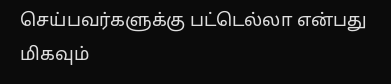செய்பவர்களுக்கு பட்டெல்லா என்பது மிகவும்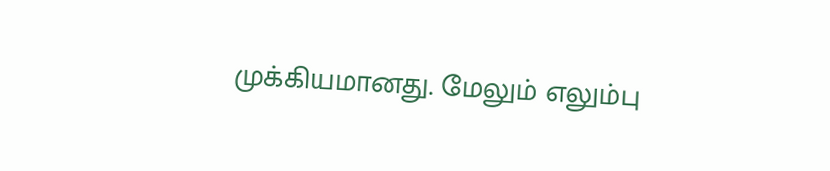முக்கியமானது. மேலும் எலும்பு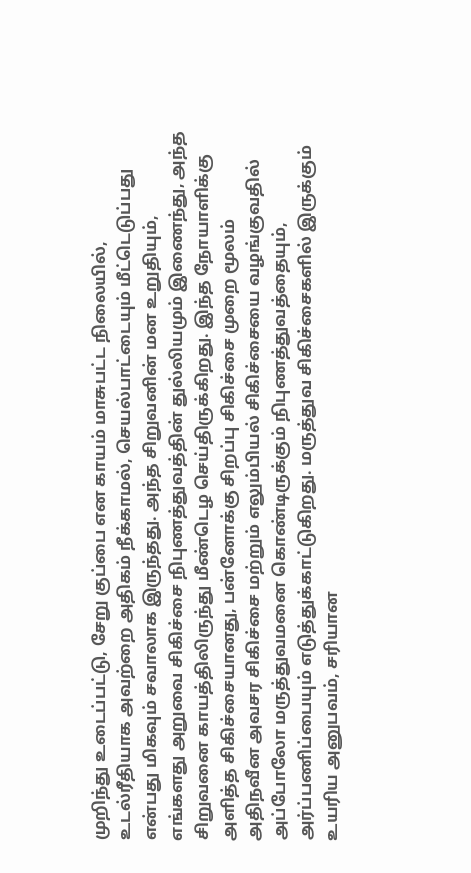முறிந்து உடைப்பட்டு, சேறு குப்பை என காயம் மாசுபட்ட நிலையில், உடல்ரீதியாக அவற்றை அதிகம் நீக்காமல், செயல்பாட்டையும் மீட்டெடுப்பது என்பது மிகவும் சவாலாக இருந்தது. அந்த சிறுவனின் மன உறுதியும், எங்களது அறுவை சிகிச்சை நிபுணத்துவத்தின் துல்லியமும் இணைந்து, அந்த சிறுவனை காயத்திலிருந்து மீண்டெழ செய்திருக்கிறது. இந்த நோயாளிக்கு அளித்த சிகிச்சையானது, பன்னோக்கு சிறப்பு சிகிச்சை முறை மூலம் அதிநவீன அவசர சிகிச்சை மற்றும் எலும்பியல் சிகிச்சையை வழங்குவதில் அப்போலோ மருத்துவமனை கொண்டிருக்கும் நிபுணத்துவத்தையும், அர்ப்பணிப்பையும் எடுத்துக்காட்டுகிறது. மருத்துவ சிகிச்சைகளில் இருக்கும் உயரிய அனுபவம், சரியான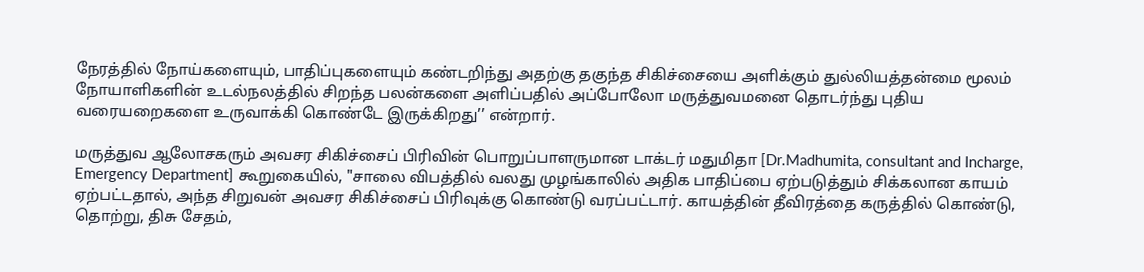நேரத்தில் நோய்களையும், பாதிப்புகளையும் கண்டறிந்து அதற்கு தகுந்த சிகிச்சையை அளிக்கும் துல்லியத்தன்மை மூலம் நோயாளிகளின் உடல்நலத்தில் சிறந்த பலன்களை அளிப்பதில் அப்போலோ மருத்துவமனை தொடர்ந்து புதிய வரையறைகளை உருவாக்கி கொண்டே இருக்கிறது’’ என்றார்.

மருத்துவ ஆலோசகரும் அவசர சிகிச்சைப் பிரிவின் பொறுப்பாளருமான டாக்டர் மதுமிதா [Dr.Madhumita, consultant and Incharge, Emergency Department] கூறுகையில், "சாலை விபத்தில் வலது முழங்காலில் அதிக பாதிப்பை ஏற்படுத்தும் சிக்கலான காயம் ஏற்பட்டதால், அந்த சிறுவன் அவசர சிகிச்சைப் பிரிவுக்கு கொண்டு வரப்பட்டார். காயத்தின் தீவிரத்தை கருத்தில் கொண்டு, தொற்று, திசு சேதம்,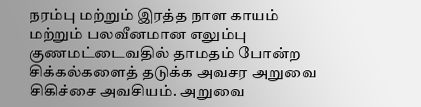நரம்பு மற்றும் இரத்த நாள காயம் மற்றும் பலவீனமான எலும்பு குணமட்டைவதில் தாமதம் போன்ற சிக்கல்களைத் தடுக்க அவசர அறுவை சிகிச்சை அவசியம். அறுவை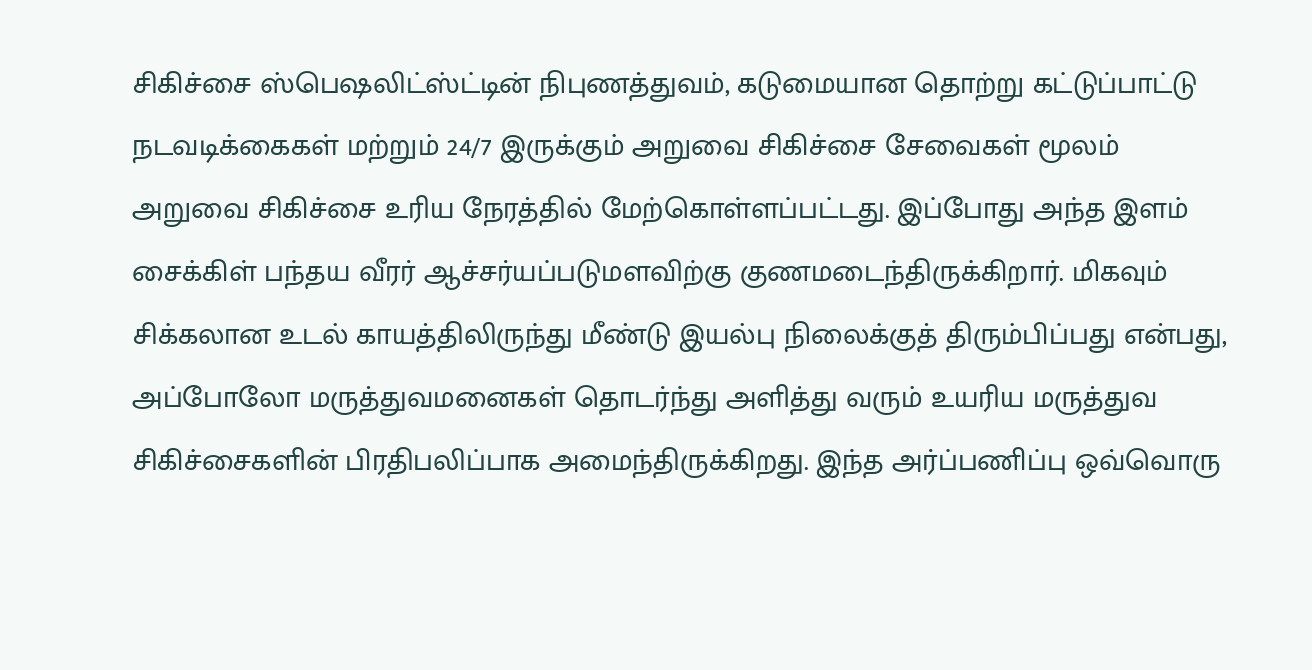சிகிச்சை ஸ்பெஷலிட்ஸ்ட்டின் நிபுணத்துவம், கடுமையான தொற்று கட்டுப்பாட்டு நடவடிக்கைகள் மற்றும் 24/7 இருக்கும் அறுவை சிகிச்சை சேவைகள் மூலம் அறுவை சிகிச்சை உரிய நேரத்தில் மேற்கொள்ளப்பட்டது. இப்போது அந்த இளம் சைக்கிள் பந்தய வீரர் ஆச்சர்யப்படுமளவிற்கு குணமடைந்திருக்கிறார். மிகவும் சிக்கலான உடல் காயத்திலிருந்து மீண்டு இயல்பு நிலைக்குத் திரும்பிப்பது என்பது, அப்போலோ மருத்துவமனைகள் தொடர்ந்து அளித்து வரும் உயரிய மருத்துவ சிகிச்சைகளின் பிரதிபலிப்பாக அமைந்திருக்கிறது. இந்த அர்ப்பணிப்பு ஒவ்வொரு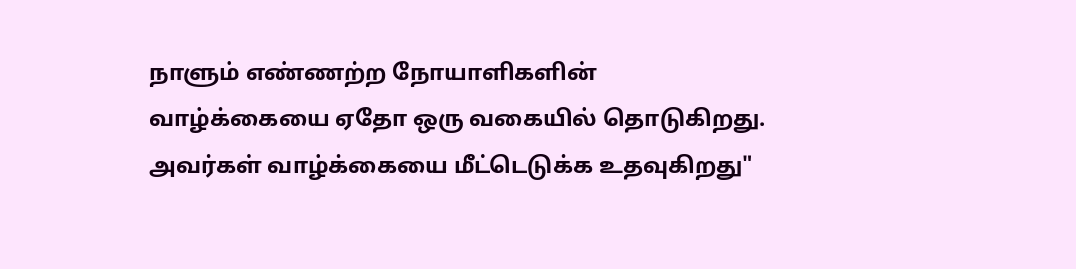நாளும் எண்ணற்ற நோயாளிகளின் வாழ்க்கையை ஏதோ ஒரு வகையில் தொடுகிறது. அவர்கள் வாழ்க்கையை மீட்டெடுக்க உதவுகிறது"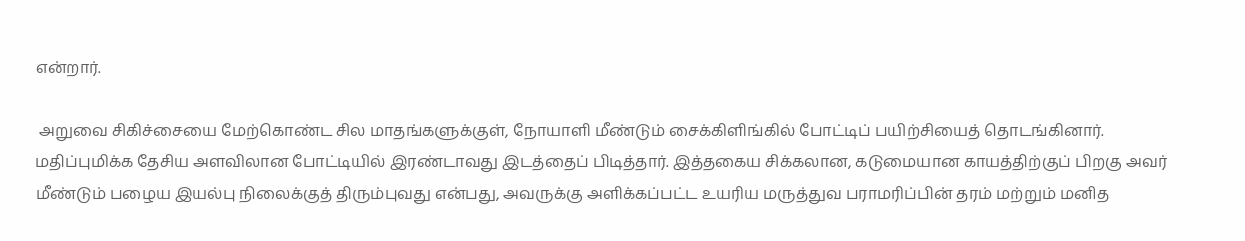என்றார்.

 அறுவை சிகிச்சையை மேற்கொண்ட சில மாதங்களுக்குள், நோயாளி மீண்டும் சைக்கிளிங்கில் போட்டிப் பயிற்சியைத் தொடங்கினார். மதிப்புமிக்க தேசிய அளவிலான போட்டியில் இரண்டாவது இடத்தைப் பிடித்தார். இத்தகைய சிக்கலான, கடுமையான காயத்திற்குப் பிறகு அவர் மீண்டும் பழைய இயல்பு நிலைக்குத் திரும்புவது என்பது, அவருக்கு அளிக்கப்பட்ட உயரிய மருத்துவ பராமரிப்பின் தரம் மற்றும் மனித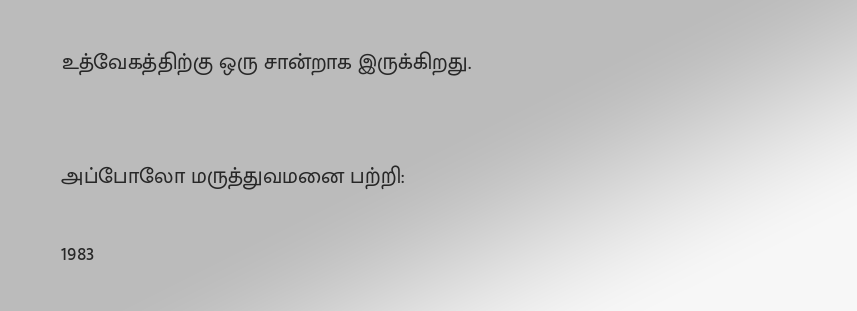உத்வேகத்திற்கு ஒரு சான்றாக இருக்கிறது.


அப்போலோ மருத்துவமனை பற்றி:

1983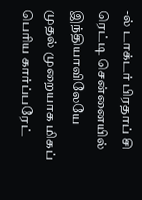-ல் டாக்டர் பிரதாப் சி ரெட்டி சென்னையில் இந்தியாவிலேயே முதல் முறையாக மிகப் பெரிய கார்ப்பரேட்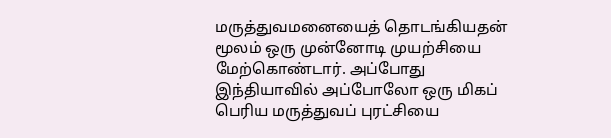மருத்துவமனையைத் தொடங்கியதன் மூலம் ஒரு முன்னோடி முயற்சியை மேற்கொண்டார். அப்போது இந்தியாவில் அப்போலோ ஒரு மிகப் பெரிய மருத்துவப் புரட்சியை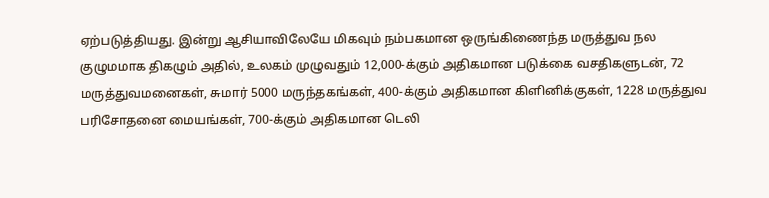ஏற்படுத்தியது. இன்று ஆசியாவிலேயே மிகவும் நம்பகமான ஒருங்கிணைந்த மருத்துவ நல குழுமமாக திகழும் அதில், உலகம் முழுவதும் 12,000-க்கும் அதிகமான படுக்கை வசதிகளுடன், 72 மருத்துவமனைகள், சுமார் 5000 மருந்தகங்கள், 400-க்கும் அதிகமான கிளினிக்குகள், 1228 மருத்துவ பரிசோதனை மையங்கள், 700-க்கும் அதிகமான டெலி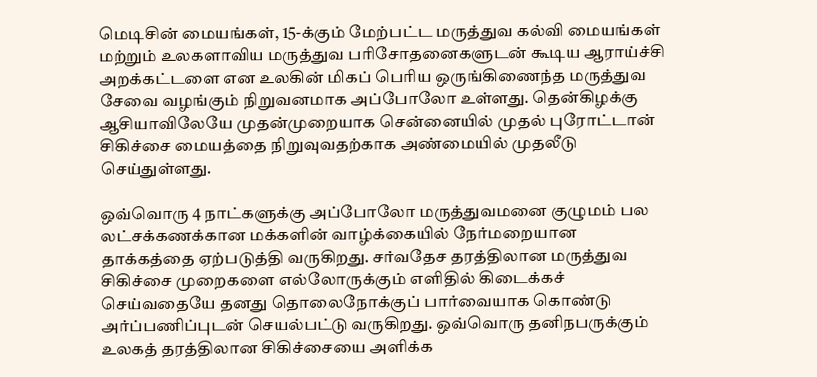மெடிசின் மையங்கள், 15-க்கும் மேற்பட்ட மருத்துவ கல்வி மையங்கள் மற்றும் உலகளாவிய மருத்துவ பரிசோதனைகளுடன் கூடிய ஆராய்ச்சி அறக்கட்டளை என உலகின் மிகப் பெரிய ஒருங்கிணைந்த மருத்துவ சேவை வழங்கும் நிறுவனமாக அப்போலோ உள்ளது. தென்கிழக்கு ஆசியாவிலேயே முதன்முறையாக சென்னையில் முதல் புரோட்டான் சிகிச்சை மையத்தை நிறுவுவதற்காக அண்மையில் முதலீடு செய்துள்ளது.

ஒவ்வொரு 4 நாட்களுக்கு அப்போலோ மருத்துவமனை குழுமம் பல லட்சக்கணக்கான மக்களின் வாழ்க்கையில் நேர்மறையான தாக்கத்தை ஏற்படுத்தி வருகிறது. சர்வதேச தரத்திலான மருத்துவ சிகிச்சை முறைகளை எல்லோருக்கும் எளிதில் கிடைக்கச் செய்வதையே தனது தொலைநோக்குப் பார்வையாக கொண்டு அர்ப்பணிப்புடன் செயல்பட்டு வருகிறது. ஒவ்வொரு தனிநபருக்கும் உலகத் தரத்திலான சிகிச்சையை அளிக்க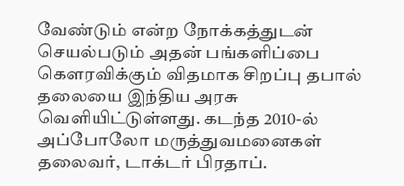வேண்டும் என்ற நோக்கத்துடன் செயல்படும் அதன் பங்களிப்பை கெளரவிக்கும் விதமாக சிறப்பு தபால் தலையை இந்திய அரசு வெளியிட்டுள்ளது. கடந்த 2010-ல் அப்போலோ மருத்துவமனைகள் தலைவர், டாக்டர் பிரதாப்.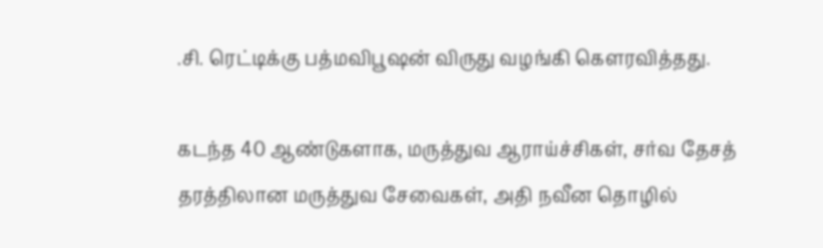.சி. ரெட்டிக்கு பத்மவிபூஷன் விருது வழங்கி கெளரவித்தது.

கடந்த 40 ஆண்டுகளாக, மருத்துவ ஆராய்ச்சிகள், சர்வ தேசத் தரத்திலான மருத்துவ சேவைகள், அதி நவீன தொழில்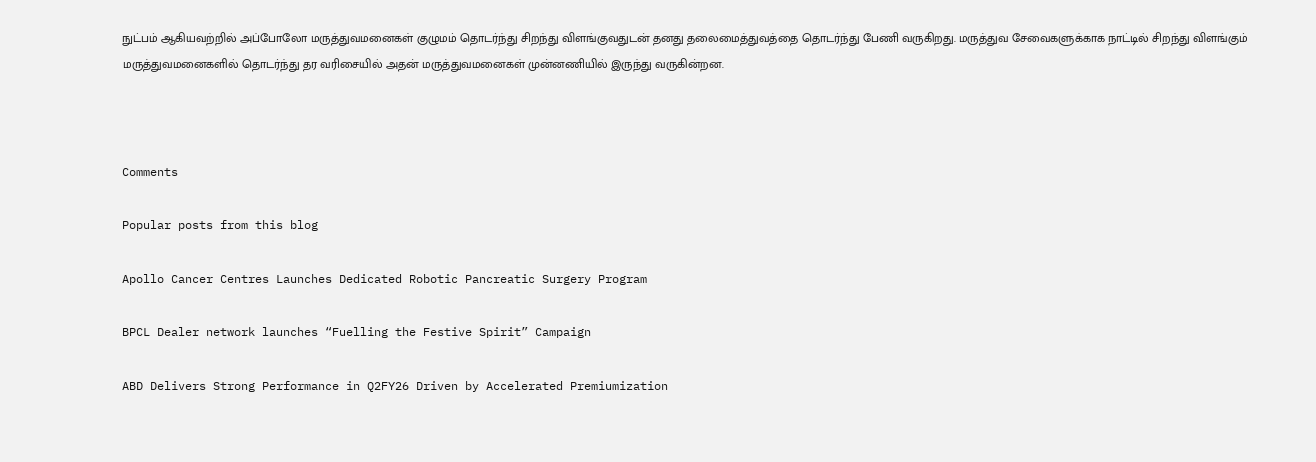நுட்பம் ஆகியவற்றில் அப்போலோ மருத்துவமனைகள் குழுமம் தொடர்ந்து சிறந்து விளங்குவதுடன் தனது தலைமைத்துவத்தை தொடர்ந்து பேணி வருகிறது. மருத்துவ சேவைகளுக்காக நாட்டில் சிறந்து விளங்கும் மருத்துவமனைகளில் தொடர்ந்து தர வரிசையில் அதன் மருத்துவமனைகள் முன்னணியில் இருந்து வருகின்றன.



Comments

Popular posts from this blog

Apollo Cancer Centres Launches Dedicated Robotic Pancreatic Surgery Program

BPCL Dealer network launches “Fuelling the Festive Spirit” Campaign

ABD Delivers Strong Performance in Q2FY26 Driven by Accelerated Premiumization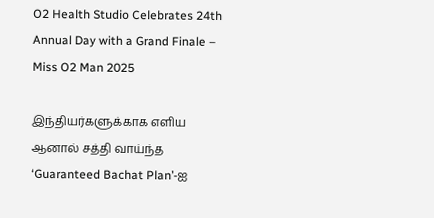O2 Health Studio Celebrates 24th Annual Day with a Grand Finale – Miss O2 Man 2025

இந்தியர்களுக்காக எளிய ஆனால் சத்தி வாய்ந்த ‘Guaranteed Bachat Plan’-ஐ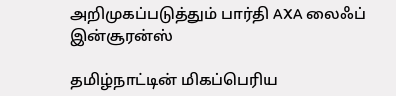அறிமுகப்படுத்தும் பார்தி AXA லைஃப் இன்சூரன்ஸ்

தமிழ்நாட்டின் மிகப்பெரிய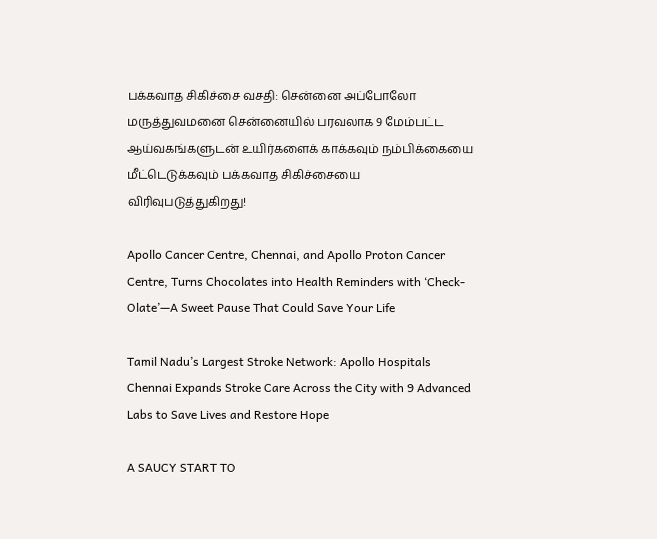பக்கவாத சிகிச்சை வசதி: சென்னை அப்போலோ மருத்துவமனை சென்னையில் பரவலாக 9 மேம்பட்ட ஆய்வகங்களுடன் உயிர்களைக் காக்கவும் நம்பிக்கையை மீட்டெடுக்கவும் பக்கவாத சிகிச்சையை விரிவுபடுத்துகிறது!

Apollo Cancer Centre, Chennai, and Apollo Proton Cancer Centre, Turns Chocolates into Health Reminders with ‘Check-Olate’—A Sweet Pause That Could Save Your Life

Tamil Nadu’s Largest Stroke Network: Apollo Hospitals Chennai Expands Stroke Care Across the City with 9 Advanced Labs to Save Lives and Restore Hope

A SAUCY START TO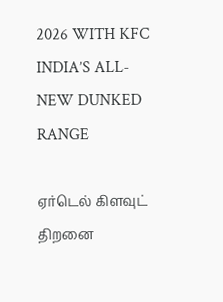2026 WITH KFC INDIA’S ALL-NEW DUNKED RANGE

ஏர்டெல் கிளவுட் திறனை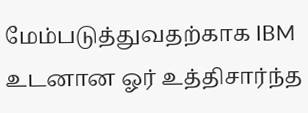மேம்படுத்துவதற்காக IBM உடனான ஓர் உத்திசார்ந்த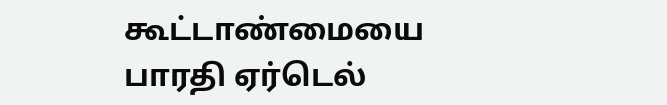கூட்டாண்மையை பாரதி ஏர்டெல்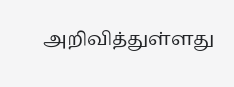அறிவித்துள்ளது